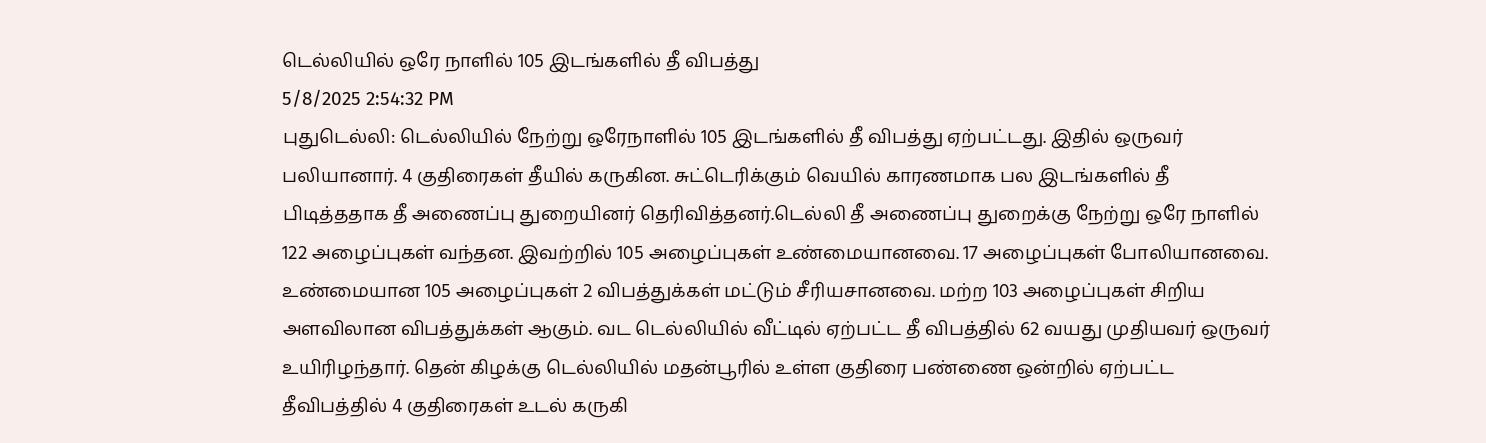டெல்லியில் ஒரே நாளில் 105 இடங்களில் தீ விபத்து
5/8/2025 2:54:32 PM
புதுடெல்லி: டெல்லியில் நேற்று ஒரேநாளில் 105 இடங்களில் தீ விபத்து ஏற்பட்டது. இதில் ஒருவர் பலியானார். 4 குதிரைகள் தீயில் கருகின. சுட்டெரிக்கும் வெயில் காரணமாக பல இடங்களில் தீ பிடித்ததாக தீ அணைப்பு துறையினர் தெரிவித்தனர்.டெல்லி தீ அணைப்பு துறைக்கு நேற்று ஒரே நாளில் 122 அழைப்புகள் வந்தன. இவற்றில் 105 அழைப்புகள் உண்மையானவை. 17 அழைப்புகள் போலியானவை. உண்மையான 105 அழைப்புகள் 2 விபத்துக்கள் மட்டும் சீரியசானவை. மற்ற 103 அழைப்புகள் சிறிய அளவிலான விபத்துக்கள் ஆகும். வட டெல்லியில் வீட்டில் ஏற்பட்ட தீ விபத்தில் 62 வயது முதியவர் ஒருவர் உயிரிழந்தார். தென் கிழக்கு டெல்லியில் மதன்பூரில் உள்ள குதிரை பண்ணை ஒன்றில் ஏற்பட்ட தீவிபத்தில் 4 குதிரைகள் உடல் கருகி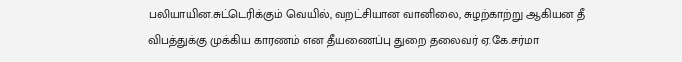பலியாயின.சுட்டெரிக்கும் வெயில், வறட்சியான வானிலை, சுழற்காற்று ஆகியன தீ விபத்துக்கு முக்கிய காரணம் என தீயணைப்பு துறை தலைவர் ஏ.கே.சர்மா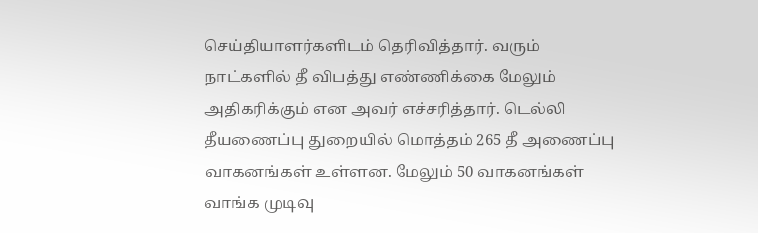செய்தியாளர்களிடம் தெரிவித்தார். வரும் நாட்களில் தீ விபத்து எண்ணிக்கை மேலும் அதிகரிக்கும் என அவர் எச்சரித்தார். டெல்லி தீயணைப்பு துறையில் மொத்தம் 265 தீ அணைப்பு வாகனங்கள் உள்ளன. மேலும் 50 வாகனங்கள் வாங்க முடிவு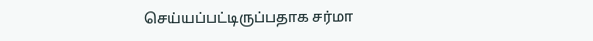செய்யப்பட்டிருப்பதாக சர்மா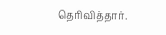தெரிவித்தார்.